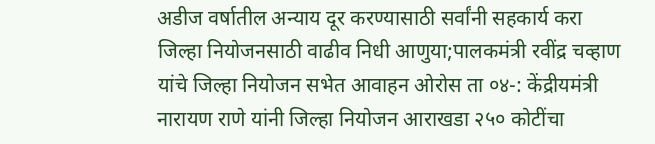अडीज वर्षातील अन्याय दूर करण्यासाठी सर्वांनी सहकार्य करा
जिल्हा नियोजनसाठी वाढीव निधी आणुया;पालकमंत्री रवींद्र चव्हाण यांचे जिल्हा नियोजन सभेत आवाहन ओरोस ता ०४-: केंद्रीयमंत्री नारायण राणे यांनी जिल्हा नियोजन आराखडा २५० कोटींचा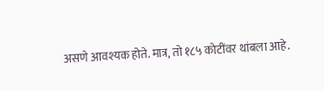असणे आवश्यक होते. मात्र, तो १८५ कोटींवर थांबला आहे.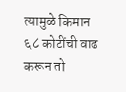त्यामुळे किमान ६८ कोटींची वाढ करून तो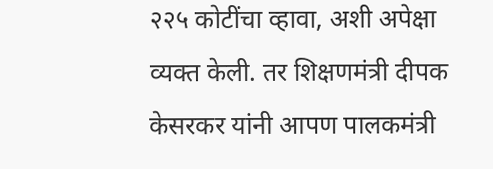२२५ कोटींचा व्हावा, अशी अपेक्षा व्यक्त केली. तर शिक्षणमंत्री दीपक केसरकर यांनी आपण पालकमंत्री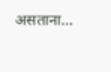असताना…